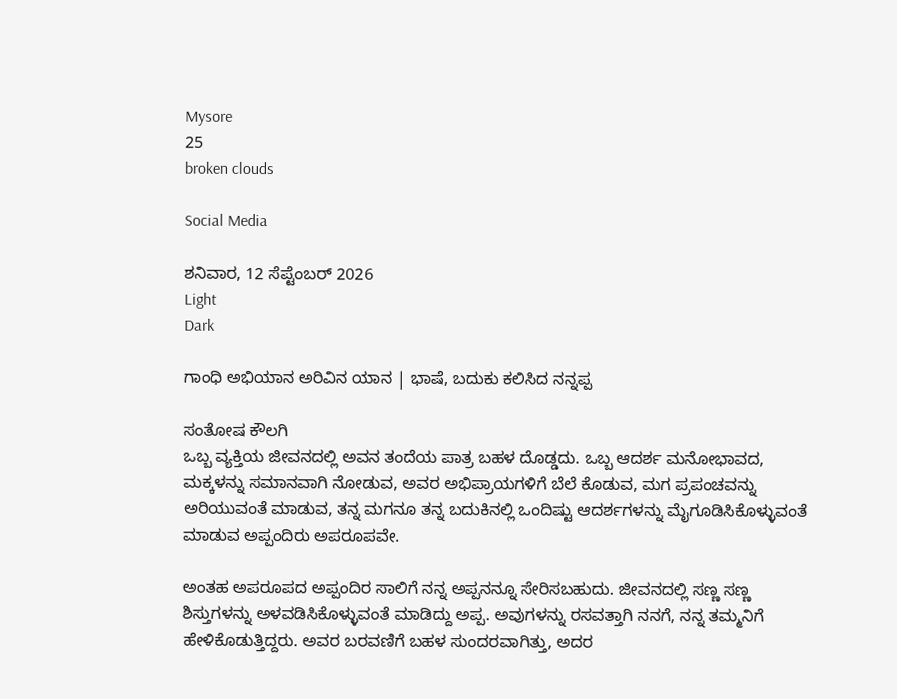Mysore
25
broken clouds

Social Media

ಶನಿವಾರ, 12 ಸೆಪ್ಟೆಂಬರ್ 2026
Light
Dark

ಗಾಂಧಿ ಅಭಿಯಾನ ಅರಿವಿನ ಯಾನ | ಭಾಷೆ, ಬದುಕು ಕಲಿಸಿದ ನನ್ನಪ್ಪ

ಸಂತೋಷ ಕೌಲಗಿ
ಒಬ್ಬ ವ್ಯಕ್ತಿಯ ಜೀವನದಲ್ಲಿ ಅವನ ತಂದೆಯ ಪಾತ್ರ ಬಹಳ ದೊಡ್ಡದು. ಒಬ್ಬ ಆದರ್ಶ ಮನೋಭಾವದ, ಮಕ್ಕಳನ್ನು ಸಮಾನವಾಗಿ ನೋಡುವ, ಅವರ ಅಭಿಪ್ರಾಯಗಳಿಗೆ ಬೆಲೆ ಕೊಡುವ, ಮಗ ಪ್ರಪಂಚವನ್ನು ಅರಿಯುವಂತೆ ಮಾಡುವ, ತನ್ನ ಮಗನೂ ತನ್ನ ಬದುಕಿನಲ್ಲಿ ಒಂದಿಷ್ಟು ಆದರ್ಶಗಳನ್ನು ಮೈಗೂಡಿಸಿಕೊಳ್ಳುವಂತೆ ಮಾಡುವ ಅಪ್ಪಂದಿರು ಅಪರೂಪವೇ.

ಅಂತಹ ಅಪರೂಪದ ಅಪ್ಪಂದಿರ ಸಾಲಿಗೆ ನನ್ನ ಅಪ್ಪನನ್ನೂ ಸೇರಿಸಬಹುದು. ಜೀವನದಲ್ಲಿ ಸಣ್ಣ ಸಣ್ಣ ಶಿಸ್ತುಗಳನ್ನು ಅಳವಡಿಸಿಕೊಳ್ಳುವಂತೆ ಮಾಡಿದ್ದು ಅಪ್ಪ. ಅವುಗಳನ್ನು ರಸವತ್ತಾಗಿ ನನಗೆ, ನನ್ನ ತಮ್ಮನಿಗೆ ಹೇಳಿಕೊಡುತ್ತಿದ್ದರು. ಅವರ ಬರವಣಿಗೆ ಬಹಳ ಸುಂದರವಾಗಿತ್ತು, ಅದರ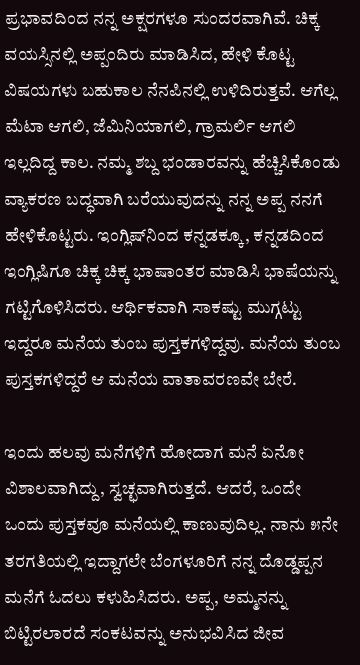ಪ್ರಭಾವದಿಂದ ನನ್ನ ಅಕ್ಷರಗಳೂ ಸುಂದರವಾಗಿವೆ. ಚಿಕ್ಕ ವಯಸ್ಸಿನಲ್ಲಿ ಅಪ್ಪಂದಿರು ಮಾಡಿಸಿದ, ಹೇಳಿ ಕೊಟ್ಟ ವಿಷಯಗಳು ಬಹುಕಾಲ ನೆನಪಿನಲ್ಲಿ ಉಳಿದಿರುತ್ತವೆ. ಆಗೆಲ್ಲ ಮೆಟಾ ಆಗಲಿ, ಜೆಮಿನಿಯಾಗಲಿ, ಗ್ರಾಮರ್ಲಿ ಆಗಲಿ ಇಲ್ಲದಿದ್ದ ಕಾಲ. ನಮ್ಮ ಶಬ್ದ ಭಂಡಾರವನ್ನು ಹೆಚ್ಚಿಸಿಕೊಂಡು ವ್ಯಾಕರಣ ಬದ್ಧವಾಗಿ ಬರೆಯುವುದನ್ನು ನನ್ನ ಅಪ್ಪ ನನಗೆ ಹೇಳಿಕೊಟ್ಟರು. ಇಂಗ್ಲಿಷ್‌ನಿಂದ ಕನ್ನಡಕ್ಕೂ, ಕನ್ನಡದಿಂದ ಇಂಗ್ಲಿಷಿಗೂ ಚಿಕ್ಕ ಚಿಕ್ಕ ಭಾಷಾಂತರ ಮಾಡಿಸಿ ಭಾಷೆಯನ್ನು ಗಟ್ಟಿಗೊಳಿಸಿದರು. ಆರ್ಥಿಕವಾಗಿ ಸಾಕಷ್ಟು ಮುಗ್ಗಟ್ಟು ಇದ್ದರೂ ಮನೆಯ ತುಂಬ ಪುಸ್ತಕಗಳಿದ್ದವು. ಮನೆಯ ತುಂಬ ಪುಸ್ತಕಗಳಿದ್ದರೆ ಆ ಮನೆಯ ವಾತಾವರಣವೇ ಬೇರೆ.

ಇಂದು ಹಲವು ಮನೆಗಳಿಗೆ ಹೋದಾಗ ಮನೆ ಏನೋ ವಿಶಾಲವಾಗಿದ್ದು, ಸ್ವಚ್ಛವಾಗಿರುತ್ತದೆ. ಆದರೆ, ಒಂದೇ ಒಂದು ಪುಸ್ತಕವೂ ಮನೆಯಲ್ಲಿ ಕಾಣುವುದಿಲ್ಲ. ನಾನು ೫ನೇ ತರಗತಿಯಲ್ಲಿ ಇದ್ದಾಗಲೇ ಬೆಂಗಳೂರಿಗೆ ನನ್ನ ದೊಡ್ಡಪ್ಪನ ಮನೆಗೆ ಓದಲು ಕಳುಹಿಸಿದರು. ಅಪ್ಪ, ಅಮ್ಮನನ್ನು ಬಿಟ್ಟಿರಲಾರದೆ ಸಂಕಟವನ್ನು ಅನುಭವಿಸಿದ ಜೀವ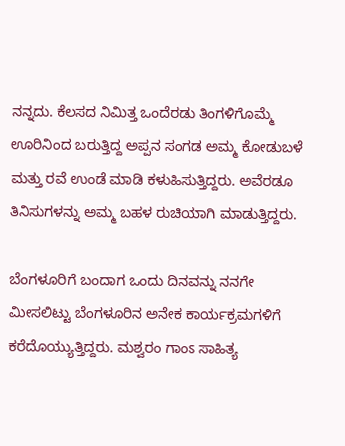ನನ್ನದು. ಕೆಲಸದ ನಿಮಿತ್ತ ಒಂದೆರಡು ತಿಂಗಳಿಗೊಮ್ಮೆ ಊರಿನಿಂದ ಬರುತ್ತಿದ್ದ ಅಪ್ಪನ ಸಂಗಡ ಅಮ್ಮ ಕೋಡುಬಳೆ ಮತ್ತು ರವೆ ಉಂಡೆ ಮಾಡಿ ಕಳುಹಿಸುತ್ತಿದ್ದರು. ಅವೆರಡೂ ತಿನಿಸುಗಳನ್ನು ಅಮ್ಮ ಬಹಳ ರುಚಿಯಾಗಿ ಮಾಡುತ್ತಿದ್ದರು.

ಬೆಂಗಳೂರಿಗೆ ಬಂದಾಗ ಒಂದು ದಿನವನ್ನು ನನಗೇ ಮೀಸಲಿಟ್ಟು ಬೆಂಗಳೂರಿನ ಅನೇಕ ಕಾರ್ಯಕ್ರಮಗಳಿಗೆ ಕರೆದೊಯ್ಯುತ್ತಿದ್ದರು. ಮಶ್ವರಂ ಗಾಂಽ ಸಾಹಿತ್ಯ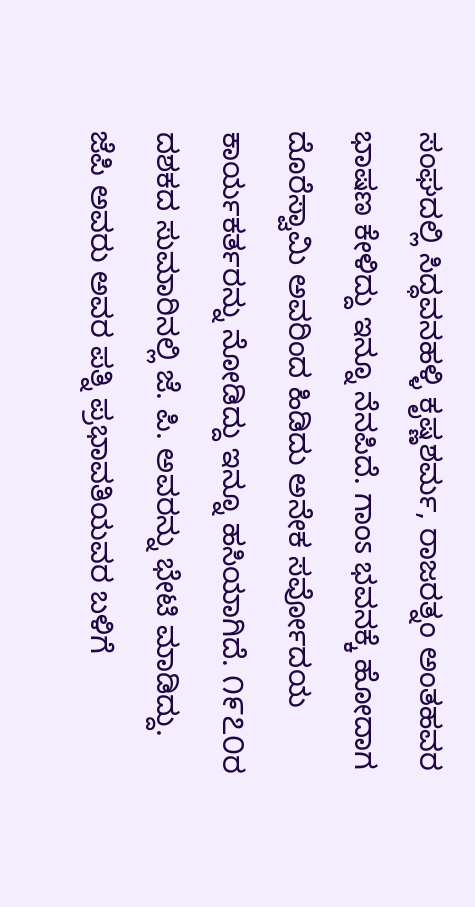ಸಂಘದಲ್ಲಿ ಸಿದ್ಧವನಹಳ್ಳಿ ಕೃಷ್ಣಶರ್ಮ, ರಾಜರತ್ನಂ ಅಂತಹವರ ಭಾಷಣ ಕೇಳಿದ್ದು ಇನ್ನೂ ನೆನಪಿದೆ. ಗಾಂಽ ಭವನಕ್ಕೆ ಹೋದಾಗ ದೊರೆಸ್ವಾಮಿ ಅವರಿಂದ ಹಿಡಿದು ಅನೇಕ ಸರ್ವೋದಯ ಕಾರ್ಯಕರ್ತರನ್ನು ನೋಡಿದ್ದು ಇನ್ನೂ ಹಸಿಯಾಗಿದೆ. ೧೯೭೦ರ ದಶಕದ ಸುಮಾರಿನಲ್ಲಿ ಜೆ. ಪಿ. ಅವರನ್ನು ಭೇಟಿ ಮಾಡಿದ್ದು. ಜೆಪಿ ಅವರು ಅವರ ಪತ್ನಿ ಪ್ರಭಾವತಿಯವರ ಬಳಿಗೆ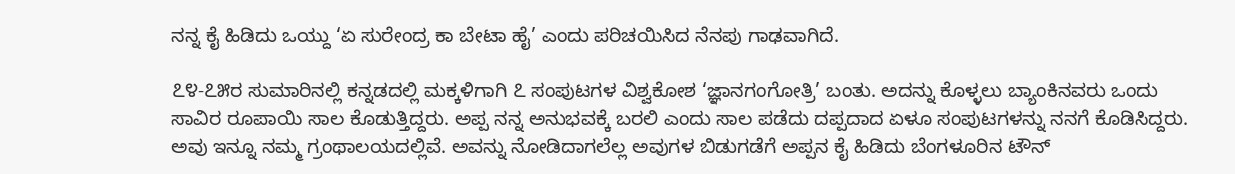ನನ್ನ ಕೈ ಹಿಡಿದು ಒಯ್ದು ‘ಏ ಸುರೇಂದ್ರ ಕಾ ಬೇಟಾ ಹೈ’ ಎಂದು ಪರಿಚಯಿಸಿದ ನೆನಪು ಗಾಢವಾಗಿದೆ.

೭೪-೭೫ರ ಸುಮಾರಿನಲ್ಲಿ ಕನ್ನಡದಲ್ಲಿ ಮಕ್ಕಳಿಗಾಗಿ ೭ ಸಂಪುಟಗಳ ವಿಶ್ವಕೋಶ ‘ಜ್ಞಾನಗಂಗೋತ್ರಿ’ ಬಂತು. ಅದನ್ನು ಕೊಳ್ಳಲು ಬ್ಯಾಂಕಿನವರು ಒಂದು ಸಾವಿರ ರೂಪಾಯಿ ಸಾಲ ಕೊಡುತ್ತಿದ್ದರು. ಅಪ್ಪ ನನ್ನ ಅನುಭವಕ್ಕೆ ಬರಲಿ ಎಂದು ಸಾಲ ಪಡೆದು ದಪ್ಪದಾದ ಏಳೂ ಸಂಪುಟಗಳನ್ನು ನನಗೆ ಕೊಡಿಸಿದ್ದರು. ಅವು ಇನ್ನೂ ನಮ್ಮ ಗ್ರಂಥಾಲಯದಲ್ಲಿವೆ. ಅವನ್ನು ನೋಡಿದಾಗಲೆಲ್ಲ ಅವುಗಳ ಬಿಡುಗಡೆಗೆ ಅಪ್ಪನ ಕೈ ಹಿಡಿದು ಬೆಂಗಳೂರಿನ ಟೌನ್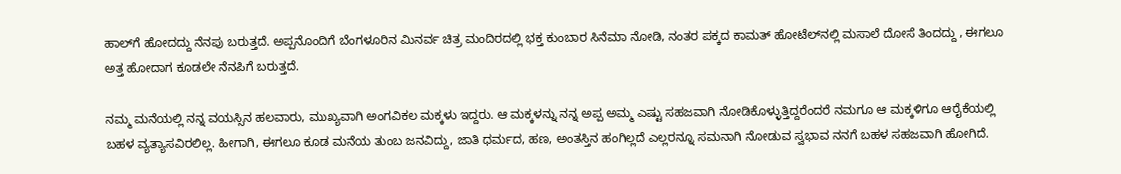ಹಾಲ್‌ಗೆ ಹೋದದ್ದು ನೆನಪು ಬರುತ್ತದೆ. ಅಪ್ಪನೊಂದಿಗೆ ಬೆಂಗಳೂರಿನ ಮಿನರ್ವ ಚಿತ್ರ ಮಂದಿರದಲ್ಲಿ ಭಕ್ತ ಕುಂಬಾರ ಸಿನೆಮಾ ನೋಡಿ, ನಂತರ ಪಕ್ಕದ ಕಾಮತ್ ಹೋಟೆಲ್‌ನಲ್ಲಿ ಮಸಾಲೆ ದೋಸೆ ತಿಂದದ್ದು , ಈಗಲೂ ಅತ್ತ ಹೋದಾಗ ಕೂಡಲೇ ನೆನಪಿಗೆ ಬರುತ್ತದೆ.

ನಮ್ಮ ಮನೆಯಲ್ಲಿ ನನ್ನ ವಯಸ್ಸಿನ ಹಲವಾರು, ಮುಖ್ಯವಾಗಿ ಅಂಗವಿಕಲ ಮಕ್ಕಳು ಇದ್ದರು. ಆ ಮಕ್ಕಳನ್ನು ನನ್ನ ಅಪ್ಪ ಅಮ್ಮ ಎಷ್ಟು ಸಹಜವಾಗಿ ನೋಡಿಕೊಳ್ಳುತ್ತಿದ್ದರೆಂದರೆ ನಮಗೂ ಆ ಮಕ್ಕಳಿಗೂ ಆರೈಕೆಯಲ್ಲಿ ಬಹಳ ವ್ಯತ್ಯಾಸವಿರಲಿಲ್ಲ. ಹೀಗಾಗಿ, ಈಗಲೂ ಕೂಡ ಮನೆಯ ತುಂಬ ಜನವಿದ್ದು, ಜಾತಿ ಧರ್ಮದ, ಹಣ, ಅಂತಸ್ತಿನ ಹಂಗಿಲ್ಲದೆ ಎಲ್ಲರನ್ನೂ ಸಮನಾಗಿ ನೋಡುವ ಸ್ವಭಾವ ನನಗೆ ಬಹಳ ಸಹಜವಾಗಿ ಹೋಗಿದೆ.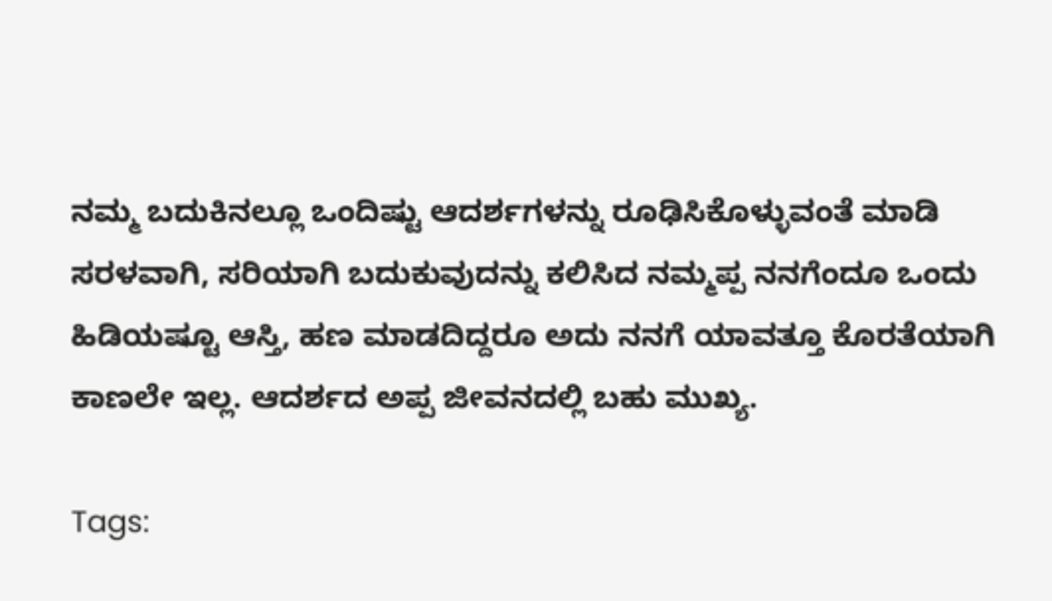ನಮ್ಮ ಬದುಕಿನಲ್ಲೂ ಒಂದಿಷ್ಟು ಆದರ್ಶಗಳನ್ನು ರೂಢಿಸಿಕೊಳ್ಳುವಂತೆ ಮಾಡಿ ಸರಳವಾಗಿ, ಸರಿಯಾಗಿ ಬದುಕುವುದನ್ನು ಕಲಿಸಿದ ನಮ್ಮಪ್ಪ ನನಗೆಂದೂ ಒಂದು ಹಿಡಿಯಷ್ಟೂ ಆಸ್ತಿ, ಹಣ ಮಾಡದಿದ್ದರೂ ಅದು ನನಗೆ ಯಾವತ್ತೂ ಕೊರತೆಯಾಗಿ ಕಾಣಲೇ ಇಲ್ಲ. ಆದರ್ಶದ ಅಪ್ಪ ಜೀವನದಲ್ಲಿ ಬಹು ಮುಖ್ಯ.

Tags: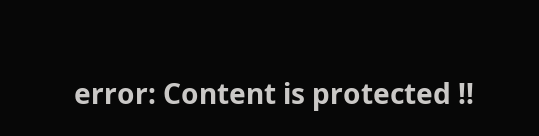error: Content is protected !!